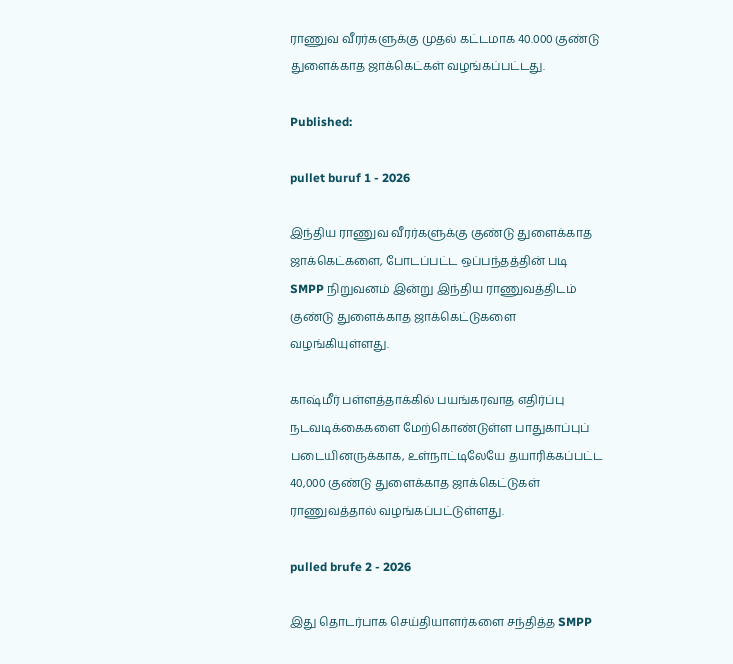ராணுவ வீரர்களுக்கு முதல் கட்டமாக 40.000 குண்டு துளைக்காத ஜாக்கெட்கள் வழங்கப்பட்டது.

Published:

pullet buruf 1 - 2026

இந்திய ராணுவ வீரர்களுக்கு குண்டு துளைக்காத ஜாக்கெட்களை, போடப்பட்ட ஒப்பந்தத்தின் படி SMPP நிறுவனம் இன்று இந்திய ராணுவத்திடம் குண்டு துளைக்காத ஜாக்கெட்டுகளை வழங்கியுள்ளது.

காஷ்மீர் பள்ளத்தாக்கில் பயங்கரவாத எதிர்ப்பு நடவடிக்கைகளை மேற்கொண்டுள்ள பாதுகாப்புப் படையினருக்காக, உள்நாட்டிலேயே தயாரிக்கப்பட்ட 40,000 குண்டு துளைக்காத ஜாக்கெட்டுகள் ராணுவத்தால் வழங்கப்பட்டுள்ளது.

pulled brufe 2 - 2026

இது தொடர்பாக செய்தியாளர்களை சந்தித்த SMPP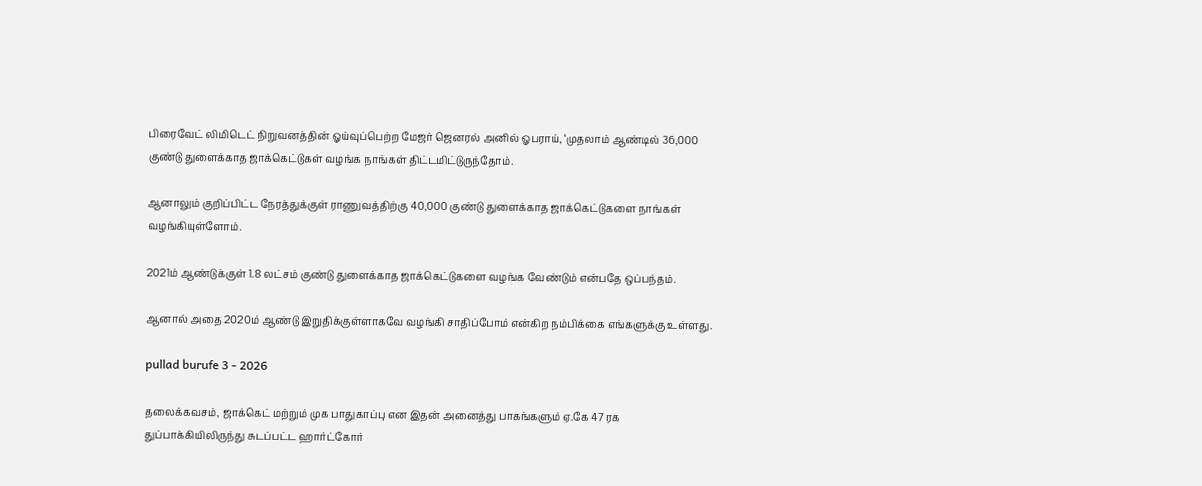பிரைவேட் லிமிடெட் நிறுவனத்தின் ஓய்வுப்பெற்ற மேஜர் ஜெனரல் அனில் ஓபராய், ‘முதலாம் ஆண்டில் 36,000 குண்டு துளைக்காத ஜாக்கெட்டுகள் வழங்க நாங்கள் திட்டமிட்டுருந்தோம்.

ஆனாலும் குறிப்பிட்ட நேரத்துக்குள் ராணுவத்திற்கு 40,000 குண்டு துளைக்காத ஜாக்கெட்டுகளை நாங்கள் வழங்கியுள்ளோம்.

2021ம் ஆண்டுக்குள் 1.8 லட்சம் குண்டு துளைக்காத ஜாக்கெட்டுகளை வழங்க வேண்டும் என்பதே ஒப்பந்தம்.

ஆனால் அதை 2020ம் ஆண்டு இறுதிக்குள்ளாகவே வழங்கி சாதிப்போம் என்கிற நம்பிக்கை எங்களுக்கு உள்ளது.

pullad burufe 3 - 2026

தலைக்கவசம், ஜாக்கெட் மற்றும் முக பாதுகாப்பு என இதன் அனைத்து பாகங்களும் ஏ.கே 47 ரக துப்பாக்கியிலிருந்து சுடப்பட்ட ஹார்ட்கோர்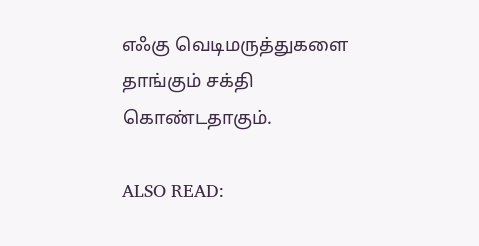எஃகு வெடிமருத்துகளை தாங்கும் சக்தி கொண்டதாகும்.

ALSO READ: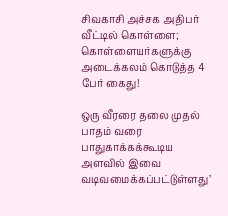சிவகாசி அச்சக அதிபர் வீட்டில் கொள்ளை; கொள்ளையர்களுக்கு அடைக்கலம் கொடுத்த 4 பேர் கைது!

ஒரு வீரரை தலை முதல் பாதம் வரை பாதுகாக்கக்கூடிய அளவில் இவை வடிவமைக்கப்பட்டுள்ளது’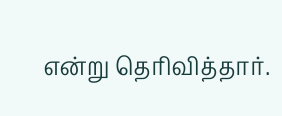என்று தெரிவித்தார்.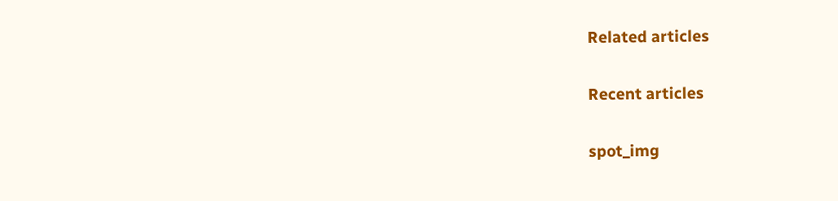Related articles

Recent articles

spot_img